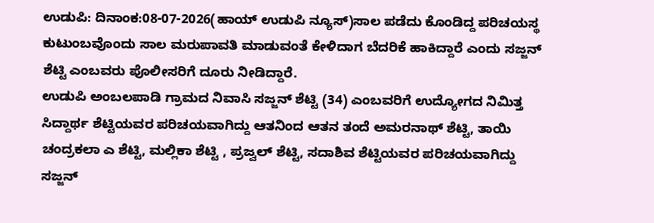ಉಡುಪಿ: ದಿನಾಂಕ:08-07-2026(ಹಾಯ್ ಉಡುಪಿ ನ್ಯೂಸ್)ಸಾಲ ಪಡೆದು ಕೊಂಡಿದ್ದ ಪರಿಚಯಸ್ಥ ಕುಟುಂಬವೊಂದು ಸಾಲ ಮರುಪಾವತಿ ಮಾಡುವಂತೆ ಕೇಳಿದಾಗ ಬೆದರಿಕೆ ಹಾಕಿದ್ದಾರೆ ಎಂದು ಸಜ್ಜನ್ ಶೆಟ್ಟಿ ಎಂಬವರು ಪೊಲೀಸರಿಗೆ ದೂರು ನೀಡಿದ್ದಾರೆ.
ಉಡುಪಿ ಅಂಬಲಪಾಡಿ ಗ್ರಾಮದ ನಿವಾಸಿ ಸಜ್ಜನ್ ಶೆಟ್ಟಿ (34) ಎಂಬವರಿಗೆ ಉದ್ಯೋಗದ ನಿಮಿತ್ತ ಸಿದ್ದಾರ್ಥ ಶೆಟ್ಟಿಯವರ ಪರಿಚಯವಾಗಿದ್ದು ಆತನಿಂದ ಆತನ ತಂದೆ ಅಮರನಾಥ್ ಶೆಟ್ಟಿ, ತಾಯಿ ಚಂದ್ರಕಲಾ ಎ ಶೆಟ್ಟಿ, ಮಲ್ಲಿಕಾ ಶೆಟ್ಟಿ , ಪ್ರಜ್ವಲ್ ಶೆಟ್ಟಿ, ಸದಾಶಿವ ಶೆಟ್ಟಿಯವರ ಪರಿಚಯವಾಗಿದ್ದು ಸಜ್ಜನ್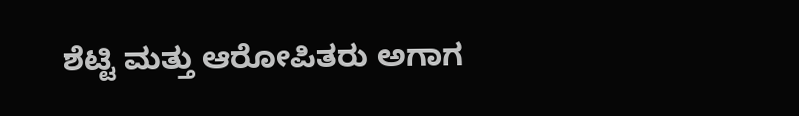ಶೆಟ್ಟಿ ಮತ್ತು ಆರೋಪಿತರು ಅಗಾಗ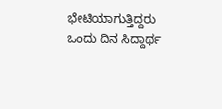ಭೇಟಿಯಾಗುತ್ತಿದ್ದರು ಒಂದು ದಿನ ಸಿದ್ದಾರ್ಥ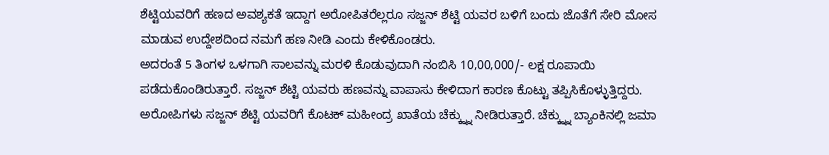ಶೆಟ್ಟಿಯವರಿಗೆ ಹಣದ ಅವಶ್ಯಕತೆ ಇದ್ದಾಗ ಅರೋಪಿತರೆಲ್ಲರೂ ಸಜ್ಜನ್ ಶೆಟ್ಟಿ ಯವರ ಬಳಿಗೆ ಬಂದು ಜೊತೆಗೆ ಸೇರಿ ಮೋಸ ಮಾಡುವ ಉದ್ದೇಶದಿಂದ ನಮಗೆ ಹಣ ನೀಡಿ ಎಂದು ಕೇಳಿಕೊಂಡರು.
ಅದರಂತೆ 5 ತಿಂಗಳ ಒಳಗಾಗಿ ಸಾಲವನ್ನು ಮರಳಿ ಕೊಡುವುದಾಗಿ ನಂಬಿಸಿ 10,00,000/- ಲಕ್ಷ ರೂಪಾಯಿ ಪಡೆದುಕೊಂಡಿರುತ್ತಾರೆ. ಸಜ್ಜನ್ ಶೆಟ್ಟಿ ಯವರು ಹಣವನ್ನು ವಾಪಾಸು ಕೇಳಿದಾಗ ಕಾರಣ ಕೊಟ್ಟು ತಪ್ಪಿಸಿಕೊಳ್ಳುತ್ತಿದ್ದರು. ಅರೋಪಿಗಳು ಸಜ್ಜನ್ ಶೆಟ್ಟಿ ಯವರಿಗೆ ಕೊಟಕ್ ಮಹೀಂದ್ರ ಖಾತೆಯ ಚೆಕ್ಕ್ನ್ನು ನೀಡಿರುತ್ತಾರೆ. ಚೆಕ್ಕ್ನ್ನು ಬ್ಯಾಂಕಿನಲ್ಲಿ ಜಮಾ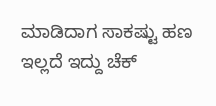ಮಾಡಿದಾಗ ಸಾಕಷ್ಟು ಹಣ ಇಲ್ಲದೆ ಇದ್ದು ಚೆಕ್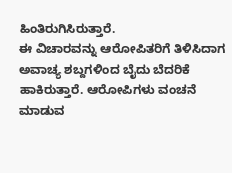ಹಿಂತಿರುಗಿಸಿರುತ್ತಾರೆ.
ಈ ವಿಚಾರವನ್ನು ಆರೋಪಿತರಿಗೆ ತಿಳಿಸಿದಾಗ ಅವಾಚ್ಯ ಶಬ್ದಗಳಿಂದ ಬೈದು ಬೆದರಿಕೆ ಹಾಕಿರುತ್ತಾರೆ. ಆರೋಪಿಗಳು ವಂಚನೆ ಮಾಡುವ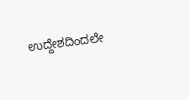ಉದ್ದೇಶದಿಂದಲೇ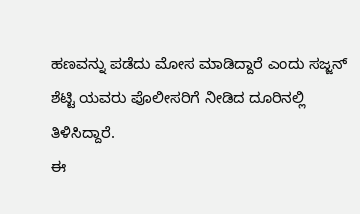ಹಣವನ್ನು ಪಡೆದು ಮೋಸ ಮಾಡಿದ್ದಾರೆ ಎಂದು ಸಜ್ಜನ್ ಶೆಟ್ಟಿ ಯವರು ಪೊಲೀಸರಿಗೆ ನೀಡಿದ ದೂರಿನಲ್ಲಿ ತಿಳಿಸಿದ್ದಾರೆ.
ಈ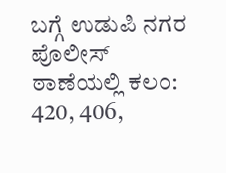ಬಗ್ಗೆ ಉಡುಪಿ ನಗರ ಪೊಲೀಸ್ ಠಾಣೆಯಲ್ಲಿ ಕಲಂ: 420, 406,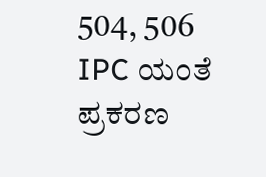504, 506 IPC ಯಂತೆ ಪ್ರಕರಣ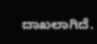ದಾಖಲಾಗಿದೆ.